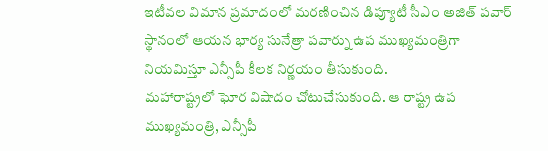ఇటీవల విమాన ప్రమాదంలో మరణించిన డిప్యూటీ సీఎం అజిత్ పవార్ స్థానంలో ఆయన భార్య సునేత్రా పవార్ను ఉప ముఖ్యమంత్రిగా నియమిస్తూ ఎన్సీపీ కీలక నిర్ణయం తీసుకుంది.
మహారాష్ట్రలో ఘోర విషాదం చోటుచేసుకుంది. ఆ రాష్ట్ర ఉప ముఖ్యమంత్రి, ఎన్సీపీ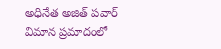అధినేత అజిత్ పవార్ విమాన ప్రమాదంలో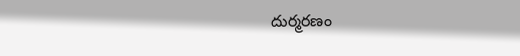దుర్మరణం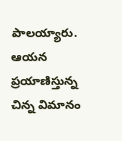పాలయ్యారు. ఆయన ప్రయాణిస్తున్న చిన్న విమానం